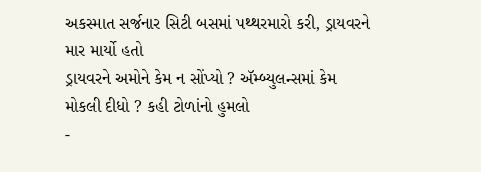અકસ્માત સર્જનાર સિટી બસમાં પથ્થરમારો કરી, ડ્રાયવરને માર માર્યો હતો
ડ્રાયવરને અમોને કેમ ન સોંપ્યો ? ઍમ્બ્યુલન્સમાં કેમ મોકલી દીધો ? કહી ટોળાંનો હુમલો
-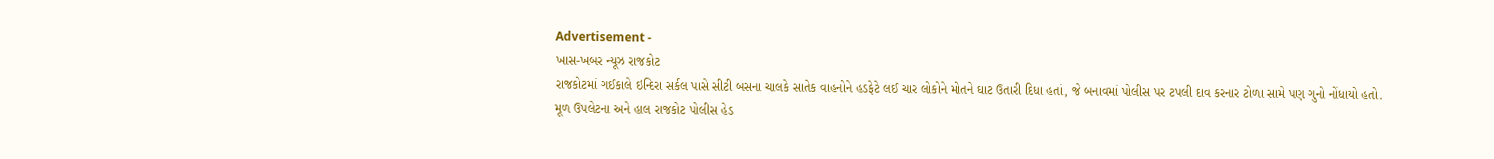Advertisement -
ખાસ-ખબર ન્યૂઝ રાજકોટ
રાજકોટમાં ગઈકાલે ઇન્દિરા સર્કલ પાસે સીટી બસના ચાલકે સાતેક વાહનોને હડફેટે લઈ ચાર લોકોને મોતને ઘાટ ઉતારી દિધા હતાં, જે બનાવમાં પોલીસ પર ટપલી દાવ કરનાર ટોળા સામે પણ ગુનો નોંધાયો હતો.
મૂળ ઉપલેટના અને હાલ રાજકોટ પોલીસ હેડ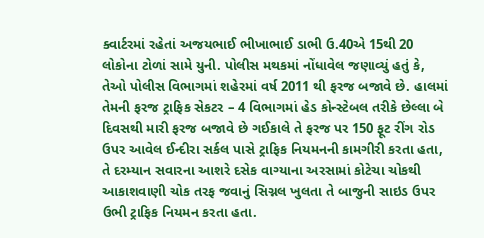ક્વાર્ટરમાં રહેતાં અજયભાઈ ભીખાભાઈ ડાભી ઉ.40એ 15થી 20 લોકોના ટોળાં સામે યુની. પોલીસ મથકમાં નોંધાવેલ જણાવ્યું હતું કે, તેઓ પોલીસ વિભાગમાં શહેરમાં વર્ષ 2011 થી ફરજ બજાવે છે. હાલમાં તેમની ફરજ ટ્રાફિક સેકટર – 4 વિભાગમાં હેડ કોન્સ્ટેબલ તરીકે છેલ્લા બે દિવસથી મારી ફરજ બજાવે છે ગઈકાલે તે ફરજ પર 150 ફૂટ રીંગ રોડ ઉપર આવેલ ઈન્દીરા સર્કલ પાસે ટ્રાફિક નિયમનની કામગીરી કરતા હતા, તે દરમ્યાન સવારના આશરે દસેક વાગ્યાના અરસામાં કોટેચા ચોકથી આકાશવાણી ચોક તરફ જવાનું સિગ્નલ ખુલતા તે બાજુની સાઇડ ઉપર ઉભી ટ્રાફિક નિયમન કરતા હતા.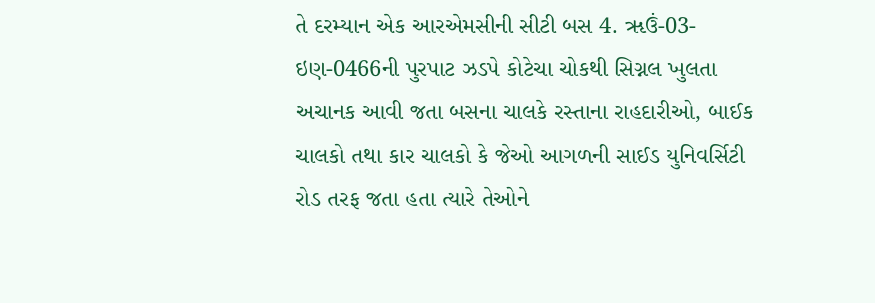તે દરમ્યાન એક આરએમસીની સીટી બસ 4. ૠઉં-03-ઇણ-0466ની પુરપાટ ઝડપે કોટેચા ચોકથી સિગ્નલ ખુલતા અચાનક આવી જતા બસના ચાલકે રસ્તાના રાહદારીઓ, બાઈક ચાલકો તથા કાર ચાલકો કે જેઓ આગળની સાઈડ યુનિવર્સિટી રોડ તરફ જતા હતા ત્યારે તેઓને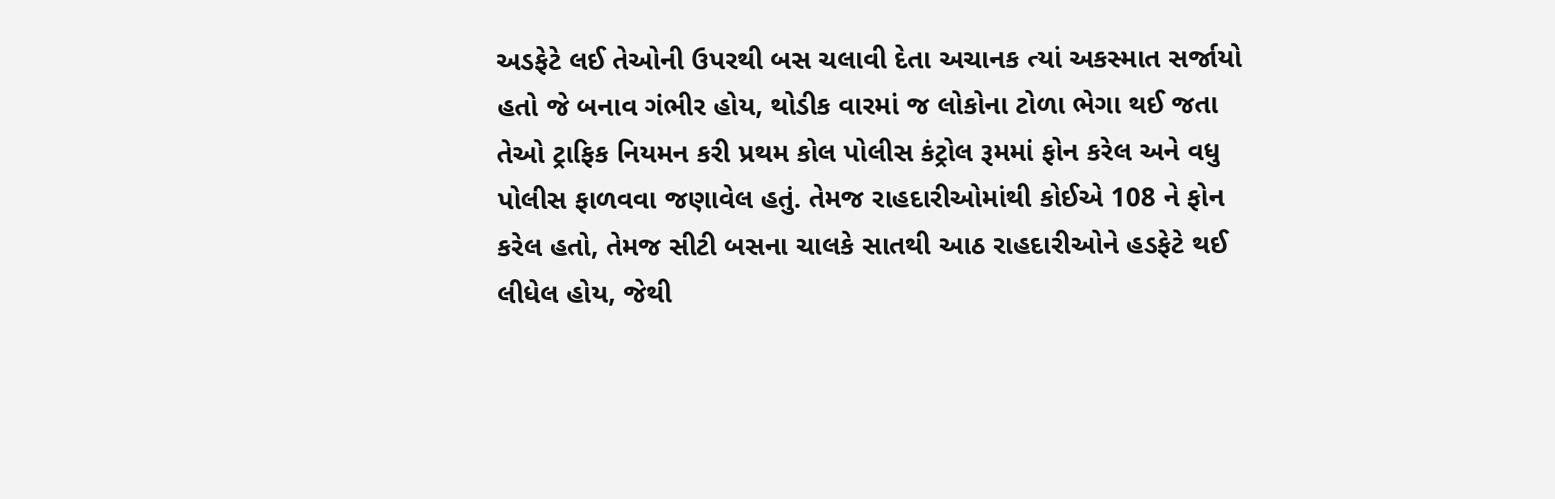અડફેટે લઈ તેઓની ઉપરથી બસ ચલાવી દેતા અચાનક ત્યાં અકસ્માત સર્જાયો હતો જે બનાવ ગંભીર હોય, થોડીક વારમાં જ લોકોના ટોળા ભેગા થઈ જતા તેઓ ટ્રાફિક નિયમન કરી પ્રથમ કોલ પોલીસ કંટ્રોલ રૂમમાં ફોન કરેલ અને વધુ પોલીસ ફાળવવા જણાવેલ હતું. તેમજ રાહદારીઓમાંથી કોઈએ 108 ને ફોન કરેલ હતો, તેમજ સીટી બસના ચાલકે સાતથી આઠ રાહદારીઓને હડફેટે થઈ લીધેલ હોય, જેથી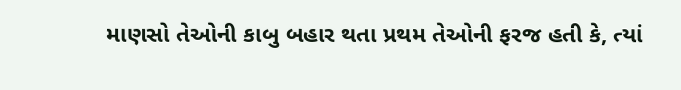માણસો તેઓની કાબુ બહાર થતા પ્રથમ તેઓની ફરજ હતી કે, ત્યાં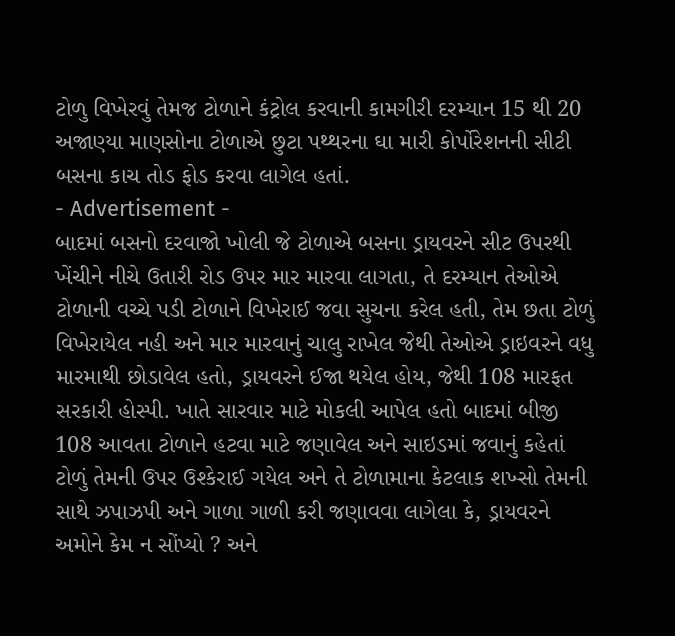ટોળુ વિખેરવું તેમજ ટોળાને કંટ્રોલ કરવાની કામગીરી દરમ્યાન 15 થી 20 અજાણ્યા માણસોના ટોળાએ છુટા પથ્થરના ઘા મારી કોર્પોરેશનની સીટી બસના કાચ તોડ ફોડ કરવા લાગેલ હતાં.
- Advertisement -
બાદમાં બસનો દરવાજો ખોલી જે ટોળાએ બસના ડ્રાયવરને સીટ ઉપરથી ખેંચીને નીચે ઉતારી રોડ ઉપર માર મારવા લાગતા, તે દરમ્યાન તેઓએ ટોળાની વચ્ચે પડી ટોળાને વિખેરાઈ જવા સુચના કરેલ હતી, તેમ છતા ટોળું વિખેરાયેલ નહી અને માર મારવાનું ચાલુ રાખેલ જેથી તેઓએ ડ્રાઇવરને વધુ મારમાથી છોડાવેલ હતો, ડ્રાયવરને ઈજા થયેલ હોય, જેથી 108 મારફત સરકારી હોસ્પી. ખાતે સારવાર માટે મોકલી આપેલ હતો બાદમાં બીજી 108 આવતા ટોળાને હટવા માટે જણાવેલ અને સાઇડમાં જવાનું કહેતાં ટોળું તેમની ઉપર ઉશ્કેરાઈ ગયેલ અને તે ટોળામાના કેટલાક શખ્સો તેમની સાથે ઝપાઝપી અને ગાળા ગાળી કરી જણાવવા લાગેલા કે, ડ્રાયવરને અમોને કેમ ન સોંપ્યો ? અને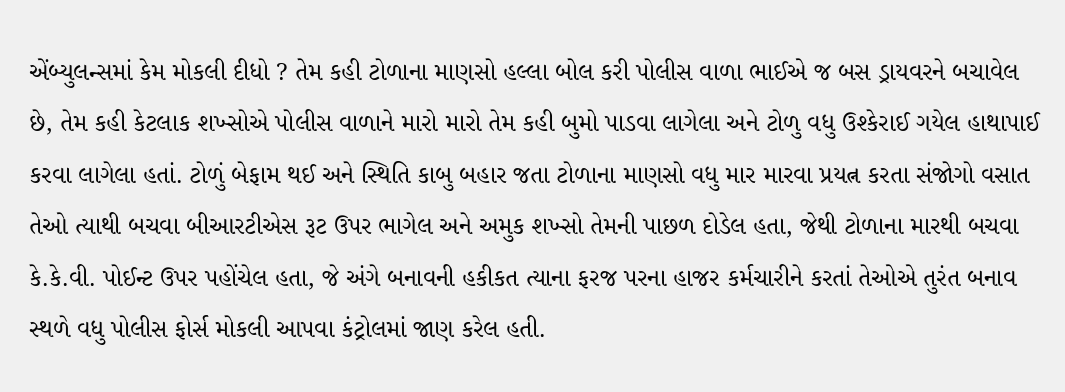એંબ્યુલન્સમાં કેમ મોકલી દીધો ? તેમ કહી ટોળાના માણસો હલ્લા બોલ કરી પોલીસ વાળા ભાઈએ જ બસ ડ્રાયવરને બચાવેલ છે, તેમ કહી કેટલાક શખ્સોએ પોલીસ વાળાને મારો મારો તેમ કહી બુમો પાડવા લાગેલા અને ટોળુ વધુ ઉશ્કેરાઈ ગયેલ હાથાપાઈ કરવા લાગેલા હતાં. ટોળું બેફામ થઈ અને સ્થિતિ કાબુ બહાર જતા ટોળાના માણસો વધુ માર મારવા પ્રયત્ન કરતા સંજોગો વસાત તેઓ ત્યાથી બચવા બીઆરટીએસ રૂટ ઉપર ભાગેલ અને અમુક શખ્સો તેમની પાછળ દોડેલ હતા, જેથી ટોળાના મારથી બચવા કે.કે.વી. પોઈન્ટ ઉપર પહોંચેલ હતા, જે અંગે બનાવની હકીકત ત્યાના ફરજ પરના હાજર કર્મચારીને કરતાં તેઓએ તુરંત બનાવ સ્થળે વધુ પોલીસ ફોર્સ મોકલી આપવા કંટ્રોલમાં જાણ કરેલ હતી.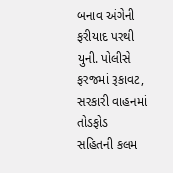બનાવ અંગેની ફરીયાદ પરથી યુની. પોલીસે ફરજમાં રૂકાવટ, સરકારી વાહનમાં તોડફોડ સહિતની કલમ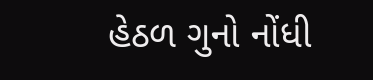હેઠળ ગુનો નોંધી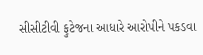સીસીટીવી ફુટેજના આધારે આરોપીને પકડવા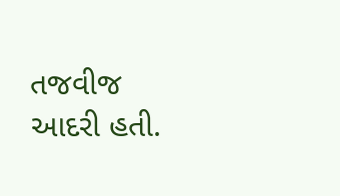તજવીજ આદરી હતી.